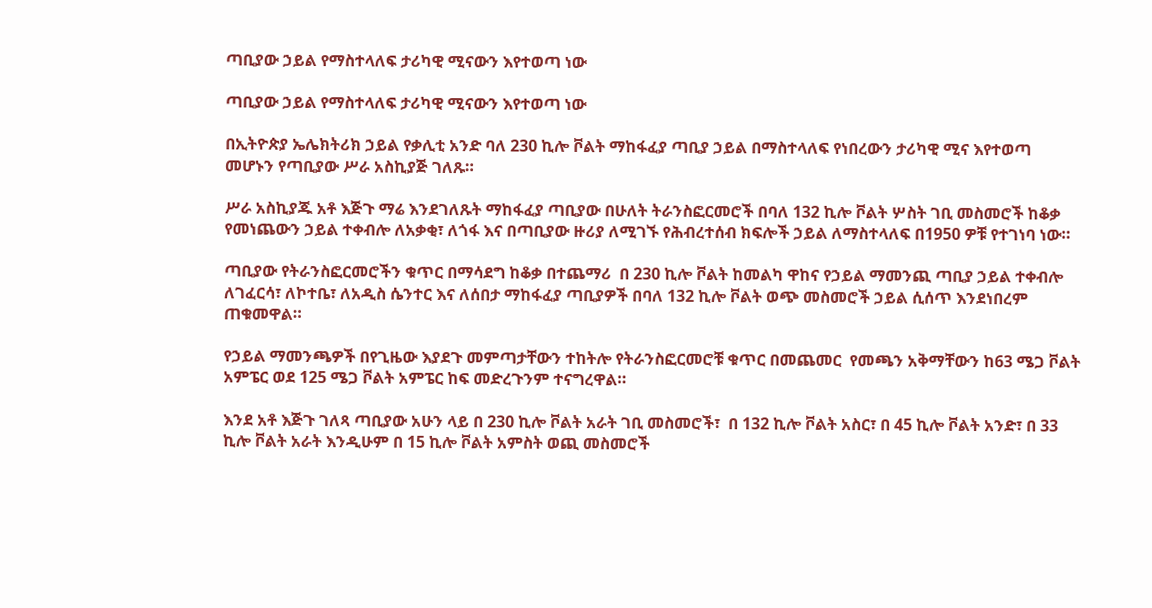ጣቢያው ኃይል የማስተላለፍ ታሪካዊ ሚናውን እየተወጣ ነው

ጣቢያው ኃይል የማስተላለፍ ታሪካዊ ሚናውን እየተወጣ ነው

በኢትዮጵያ ኤሌክትሪክ ኃይል የቃሊቲ አንድ ባለ 230 ኪሎ ቮልት ማከፋፈያ ጣቢያ ኃይል በማስተላለፍ የነበረውን ታሪካዊ ሚና እየተወጣ መሆኑን የጣቢያው ሥራ አስኪያጅ ገለጹ።

ሥራ አስኪያጁ አቶ እጅጉ ማሬ እንደገለጹት ማከፋፈያ ጣቢያው በሁለት ትራንስፎርመሮች በባለ 132 ኪሎ ቮልት ሦስት ገቢ መስመሮች ከቆቃ የመነጨውን ኃይል ተቀብሎ ለአቃቂ፣ ለጎፋ እና በጣቢያው ዙሪያ ለሚገኙ የሕብረተሰብ ክፍሎች ኃይል ለማስተላለፍ በ1950 ዎቹ የተገነባ ነው።

ጣቢያው የትራንስፎርመሮችን ቁጥር በማሳደግ ከቆቃ በተጨማሪ  በ 230 ኪሎ ቮልት ከመልካ ዋከና የኃይል ማመንጪ ጣቢያ ኃይል ተቀብሎ ለገፈርሳ፣ ለኮተቤ፣ ለአዲስ ሴንተር እና ለሰበታ ማከፋፈያ ጣቢያዎች በባለ 132 ኪሎ ቮልት ወጭ መስመሮች ኃይል ሲሰጥ እንደነበረም ጠቁመዋል።

የኃይል ማመንጫዎች በየጊዜው እያደጉ መምጣታቸውን ተከትሎ የትራንስፎርመሮቹ ቁጥር በመጨመር  የመጫን አቅማቸውን ከ63 ሜጋ ቮልት አምፔር ወደ 125 ሜጋ ቮልት አምፔር ከፍ መድረጉንም ተናግረዋል።

እንደ አቶ እጅጉ ገለጻ ጣቢያው አሁን ላይ በ 230 ኪሎ ቮልት አራት ገቢ መስመሮች፣  በ 132 ኪሎ ቮልት አስር፣ በ 45 ኪሎ ቮልት አንድ፣ በ 33 ኪሎ ቮልት አራት እንዲሁም በ 15 ኪሎ ቮልት አምስት ወጪ መስመሮች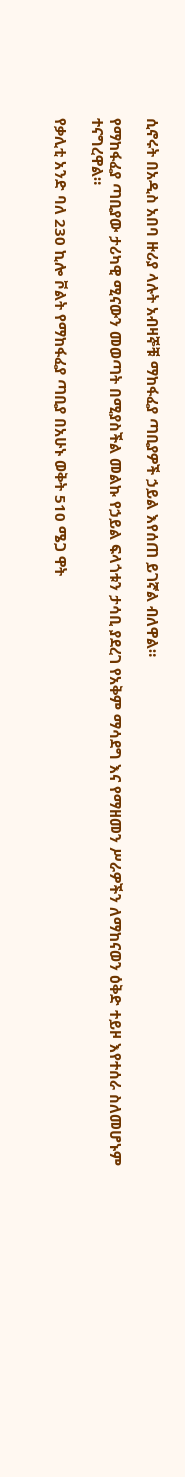ሲኖሩት በአዲስ አበባ ዙሪያ ላሉት አብዛኞቹ ማከፋፈያ ጣቢያዎች ኃይል እየሰጠ ይገኛል ብለዋል።

የማከፋፈያ ጣቢያው ታሪካዊ ሚናውን መወጣት በሚያስችል መልኩ የኃይል ፍላጎቱን ታሳቢ ያደረገ የአቅም ማሳደግ እና የማዘመን ሥራዎችን ለማከናወን ዕቅድ ተይዞ እየተሰራ ስለመሆኑም ተናግረዋል።

የቃሊቲ አንድ ባለ 230 ኪሎ ቮልት የማከፋፈያ ጣቢያ በአሁኑ ወቅት 510 ሜጋ ዋት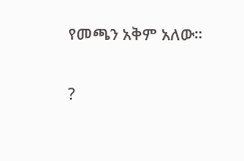የመጫን አቅም አለው።

?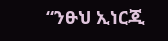“ንፁህ ኢነርጂ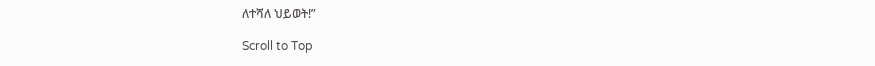ለተሻለ ህይወት!”

Scroll to Top